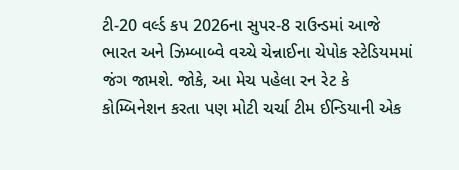ટી-20 વર્લ્ડ કપ 2026ના સુપર-8 રાઉન્ડમાં આજે ભારત અને ઝિમ્બાબ્વે વચ્ચે ચેન્નાઈના ચેપોક સ્ટેડિયમમાં જંગ જામશે. જોકે, આ મેચ પહેલા રન રેટ કે કોમ્બિનેશન કરતા પણ મોટી ચર્ચા ટીમ ઈન્ડિયાની એક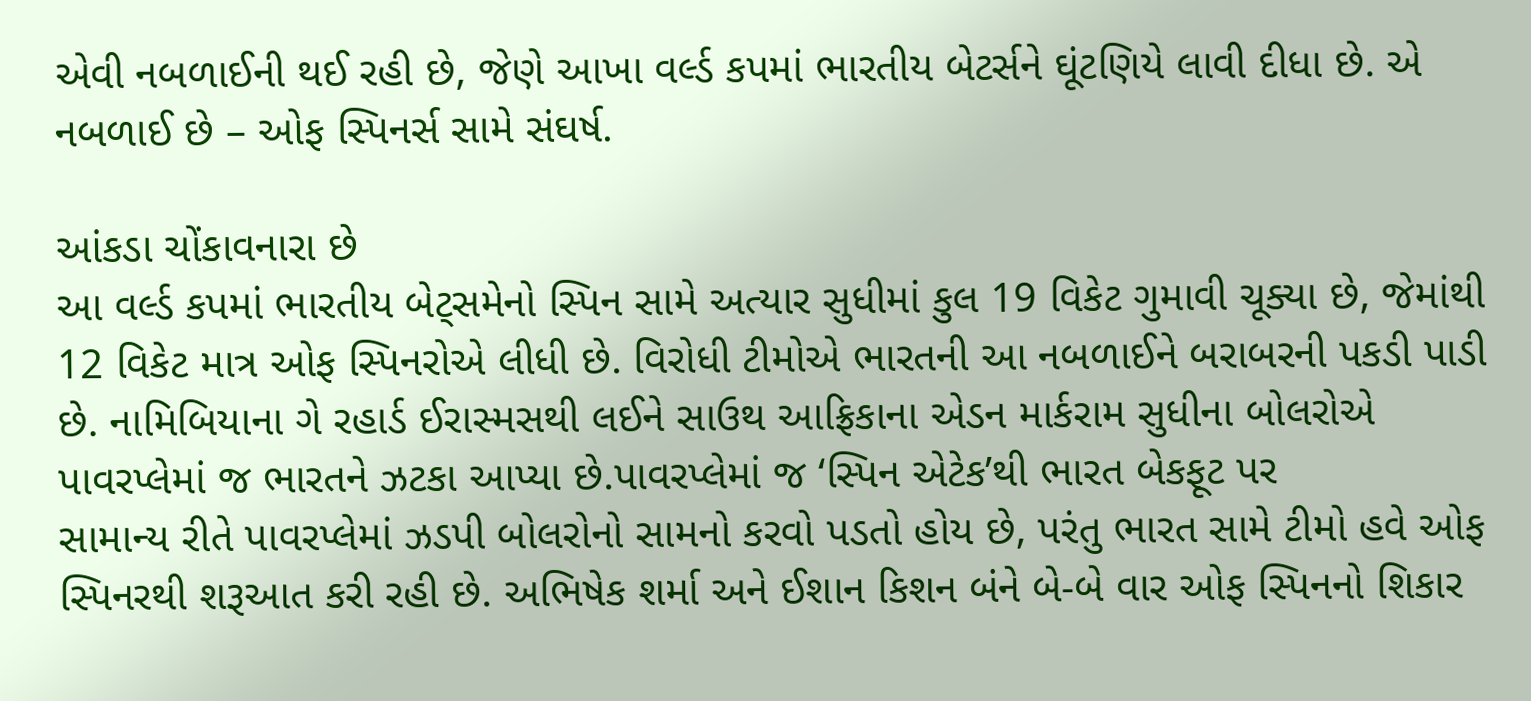એવી નબળાઈની થઈ રહી છે, જેણે આખા વર્લ્ડ કપમાં ભારતીય બેટર્સને ઘૂંટણિયે લાવી દીધા છે. એ નબળાઈ છે – ઓફ સ્પિનર્સ સામે સંઘર્ષ.

આંકડા ચોંકાવનારા છે
આ વર્લ્ડ કપમાં ભારતીય બેટ્સમેનો સ્પિન સામે અત્યાર સુધીમાં કુલ 19 વિકેટ ગુમાવી ચૂક્યા છે, જેમાંથી 12 વિકેટ માત્ર ઓફ સ્પિનરોએ લીધી છે. વિરોધી ટીમોએ ભારતની આ નબળાઈને બરાબરની પકડી પાડી છે. નામિબિયાના ગે રહાર્ડ ઈરાસ્મસથી લઈને સાઉથ આફ્રિકાના એડન માર્કરામ સુધીના બોલરોએ પાવરપ્લેમાં જ ભારતને ઝટકા આપ્યા છે.પાવરપ્લેમાં જ ‘સ્પિન એટેક’થી ભારત બેકફૂટ પર
સામાન્ય રીતે પાવરપ્લેમાં ઝડપી બોલરોનો સામનો કરવો પડતો હોય છે, પરંતુ ભારત સામે ટીમો હવે ઓફ સ્પિનરથી શરૂઆત કરી રહી છે. અભિષેક શર્મા અને ઈશાન કિશન બંને બે-બે વાર ઓફ સ્પિનનો શિકાર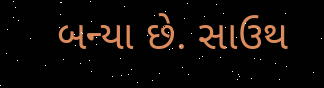બન્યા છે. સાઉથ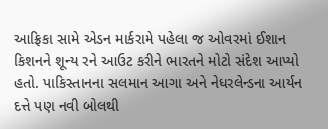આફ્રિકા સામે એડન માર્કરામે પહેલા જ ઓવરમાં ઈશાન કિશનને શૂન્ય રને આઉટ કરીને ભારતને મોટો સંદેશ આપ્યો હતો. પાકિસ્તાનના સલમાન આગા અને નેધરલેન્ડના આર્યન દત્તે પણ નવી બોલથી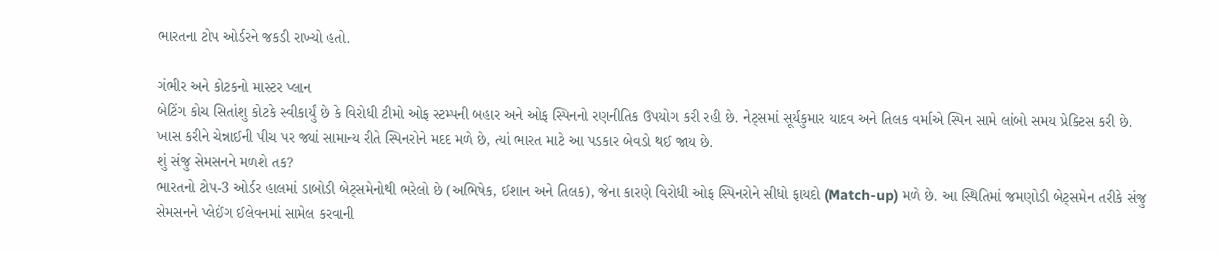ભારતના ટોપ ઓર્ડરને જકડી રાખ્યો હતો.

ગંભીર અને કોટકનો માસ્ટર પ્લાન
બેટિંગ કોચ સિતાંશુ કોટકે સ્વીકાર્યું છે કે વિરોધી ટીમો ઓફ સ્ટમ્પની બહાર અને ઓફ સ્પિનનો રણનીતિક ઉપયોગ કરી રહી છે. નેટ્સમાં સૂર્યકુમાર યાદવ અને તિલક વર્માએ સ્પિન સામે લાંબો સમય પ્રેક્ટિસ કરી છે. ખાસ કરીને ચેન્નાઈની પીચ પર જ્યાં સામાન્ય રીતે સ્પિનરોને મદદ મળે છે, ત્યાં ભારત માટે આ પડકાર બેવડો થઈ જાય છે.
શું સંજુ સેમસનને મળશે તક?
ભારતનો ટોપ-3 ઓર્ડર હાલમાં ડાબોડી બેટ્સમેનોથી ભરેલો છે (અભિષેક, ઈશાન અને તિલક), જેના કારણે વિરોધી ઓફ સ્પિનરોને સીધો ફાયદો (Match-up) મળે છે. આ સ્થિતિમાં જમણોડી બેટ્સમેન તરીકે સંજુ સેમસનને પ્લેઈંગ ઈલેવનમાં સામેલ કરવાની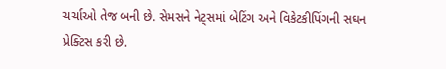ચર્ચાઓ તેજ બની છે. સેમસને નેટ્સમાં બેટિંગ અને વિકેટકીપિંગની સઘન પ્રેક્ટિસ કરી છે.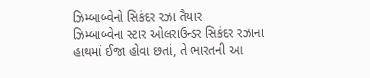ઝિમ્બાબ્વેનો સિકંદર રઝા તૈયાર
ઝિમ્બાબ્વેના સ્ટાર ઓલરાઉન્ડર સિકંદર રઝાના હાથમાં ઈજા હોવા છતાં, તે ભારતની આ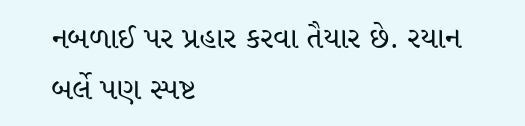નબળાઈ પર પ્રહાર કરવા તૈયાર છે. રયાન બર્લે પણ સ્પષ્ટ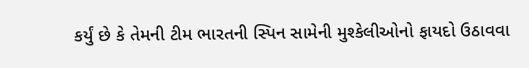કર્યું છે કે તેમની ટીમ ભારતની સ્પિન સામેની મુશ્કેલીઓનો ફાયદો ઉઠાવવા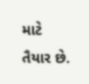માટે તૈયાર છે.